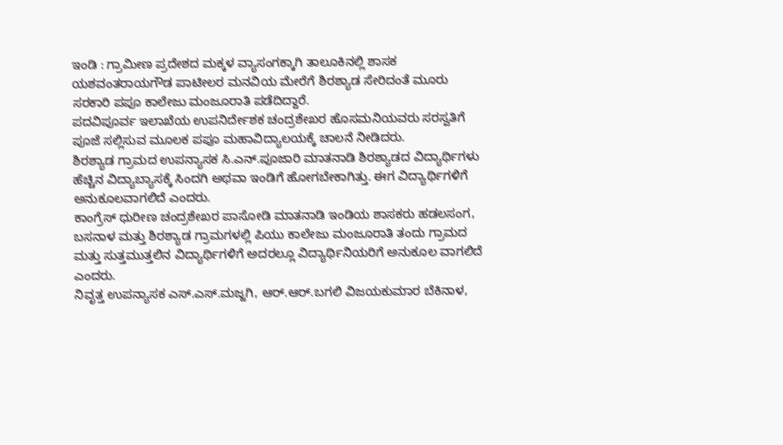ಇಂಡಿ : ಗ್ರಾಮೀಣ ಪ್ರದೇಶದ ಮಕ್ಕಳ ವ್ಯಾಸಂಗಕ್ಕಾಗಿ ತಾಲೂಕಿನಲ್ಲಿ ಶಾಸಕ ಯಶವಂತರಾಯಗೌಡ ಪಾಟೀಲರ ಮನವಿಯ ಮೇರೆಗೆ ಶಿರಶ್ಯಾಡ ಸೇರಿದಂತೆ ಮೂರು ಸರಕಾರಿ ಪಪೂ ಕಾಲೇಜು ಮಂಜೂರಾತಿ ಪಡೆದಿದ್ದಾರೆ.
ಪದವಿಪೂರ್ವ ಇಲಾಖೆಯ ಉಪನಿರ್ದೇಶಕ ಚಂದ್ರಶೇಖರ ಹೊಸಮನಿಯವರು ಸರಸ್ವತಿಗೆ ಪೂಜೆ ಸಲ್ಲಿಸುವ ಮೂಲಕ ಪಪೂ ಮಹಾವಿದ್ಯಾಲಯಕ್ಕೆ ಚಾಲನೆ ನೀಡಿದರು.
ಶಿರಶ್ಯಾಡ ಗ್ರಾಮದ ಉಪನ್ಯಾಸಕ ಸಿ.ಎನ್.ಪೂಜಾರಿ ಮಾತನಾಡಿ ಶಿರಶ್ಯಾಡದ ವಿದ್ಯಾರ್ಥಿಗಳು ಹೆಚ್ಚಿನ ವಿದ್ಯಾಬ್ಯಾಸಕ್ಕೆ ಸಿಂದಗಿ ಅಥವಾ ಇಂಡಿಗೆ ಹೋಗಬೇಕಾಗಿತ್ತು. ಈಗ ವಿದ್ಯಾರ್ಥಿಗಳಿಗೆ ಅನುಕೂಲವಾಗಲಿದೆ ಎಂದರು.
ಕಾಂಗ್ರೆಸ್ ಧುರೀಣ ಚಂದ್ರಶೇಖರ ಪಾಸೋಡಿ ಮಾತನಾಡಿ ಇಂಡಿಯ ಶಾಸಕರು ಹಡಲಸಂಗ, ಬಸನಾಳ ಮತ್ತು ಶಿರಶ್ಯಾಡ ಗ್ರಾಮಗಳಲ್ಲಿ ಪಿಯು ಕಾಲೇಜು ಮಂಜೂರಾತಿ ತಂದು ಗ್ರಾಮದ ಮತ್ತು ಸುತ್ತಮುತ್ತಲಿನ ವಿದ್ಯಾರ್ಥಿಗಳಿಗೆ ಅದರಲ್ಲೂ ವಿದ್ಯಾರ್ಥಿನಿಯರಿಗೆ ಅನುಕೂಲ ವಾಗಲಿದೆ ಎಂದರು.
ನಿವೃತ್ತ ಉಪನ್ಯಾಸಕ ಎಸ್.ಎಸ್.ಮಜ್ಜಗಿ, ಆರ್.ಆರ್.ಬಗಲಿ ವಿಜಯಕುಮಾರ ಬೆಕಿನಾಳ,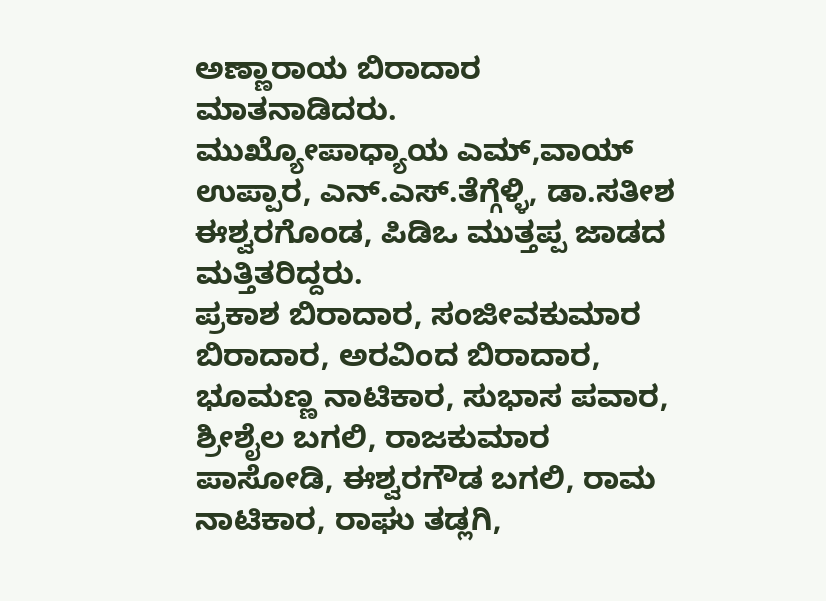ಅಣ್ಣಾರಾಯ ಬಿರಾದಾರ ಮಾತನಾಡಿದರು.
ಮುಖ್ಯೋಪಾಧ್ಯಾಯ ಎಮ್,ವಾಯ್ ಉಪ್ಪಾರ, ಎನ್.ಎಸ್.ತೆಗ್ಗೆಳ್ಳಿ, ಡಾ.ಸತೀಶ ಈಶ್ವರಗೊಂಡ, ಪಿಡಿಒ ಮುತ್ತಪ್ಪ ಜಾಡದ ಮತ್ತಿತರಿದ್ದರು.
ಪ್ರಕಾಶ ಬಿರಾದಾರ, ಸಂಜೀವಕುಮಾರ ಬಿರಾದಾರ, ಅರವಿಂದ ಬಿರಾದಾರ, ಭೂಮಣ್ಣ ನಾಟಿಕಾರ, ಸುಭಾಸ ಪವಾರ, ಶ್ರೀಶೈಲ ಬಗಲಿ, ರಾಜಕುಮಾರ ಪಾಸೋಡಿ, ಈಶ್ವರಗೌಡ ಬಗಲಿ, ರಾಮ ನಾಟಿಕಾರ, ರಾಘು ತಡ್ಲಗಿ,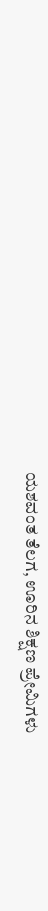ಯಶವಂತ ತೆಲಗ, ಊರಿನ ಶಿಕ್ಷಣ ಪ್ರೇಮಿಗಳು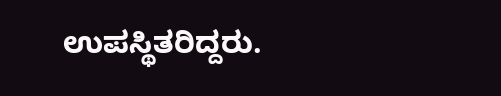ಉಪಸ್ಥಿತರಿದ್ದರು.